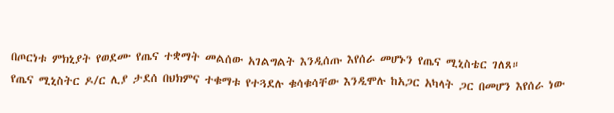በጦርነቱ ምክኒያት የወደሙ የጤና ተቋማት መልሰው አገልግልት እንዲሰጡ እየሰራ መሆኑን የጤና ሚኒስቴር ገለጸ።
የጤና ሚኒስትር ዶ/ር ሊያ ታደሰ በህክምና ተቁማቱ የተጓደሉ ቁሳቁሳቸው እንዲሞሉ ከአጋር አካላት ጋር በመሆን እየሰራ ነው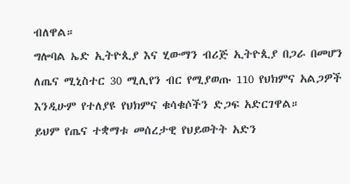ብለዋል።
ግሎባል ኤድ ኢትዮጲያ እና ሂውማን ብሪጅ ኢትዮጲያ በጋራ በመሆን ለጤና ሚኒስተር 30 ሚሊየን ብር የሚያወጡ 110 የህክምና አልጋዎች እንዲሁም የተለያዩ የህክምና ቁሳቁሶችን ድጋፍ አድርገዋል።
ይህም የጤና ተቋማቱ መሰረታዊ የህይወትት አድን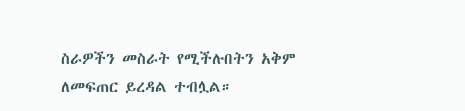ስራዎችን መስራት የሚችሉበትን አቅም ለመፍጠር ይረዳል ተብሏል።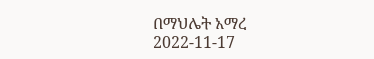በማህሌት አማረ
2022-11-17